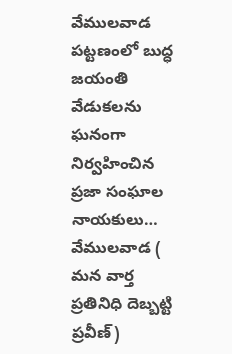వేములవాడ పట్టణంలో బుద్ధ జయంతి వేడుకలను ఘనంగా నిర్వహించిన ప్రజా సంఘాల నాయకులు…
వేములవాడ ( మన వార్త ప్రతినిధి దెబ్బట్టి ప్రవీణ్)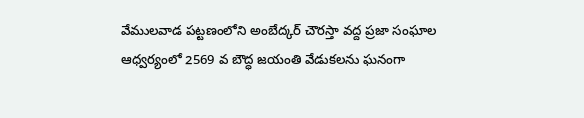వేములవాడ పట్టణంలోని అంబేద్కర్ చౌరస్తా వద్ద ప్రజా సంఘాల ఆధ్వర్యంలో 2569 వ బౌద్ధ జయంతి వేడుకలను ఘనంగా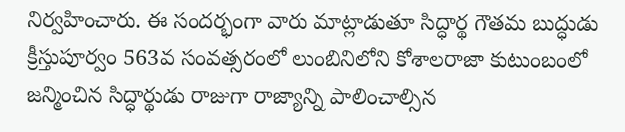నిర్వహించారు. ఈ సందర్భంగా వారు మాట్లాడుతూ సిద్ధార్థ గౌతమ బుద్ధుడు క్రీస్తుపూర్వం 563వ సంవత్సరంలో లుంబినిలోని కోశాలరాజా కుటుంబంలో జన్మించిన సిద్ధార్థుడు రాజుగా రాజ్యాన్ని పాలించాల్సిన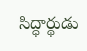సిద్ధార్థుడు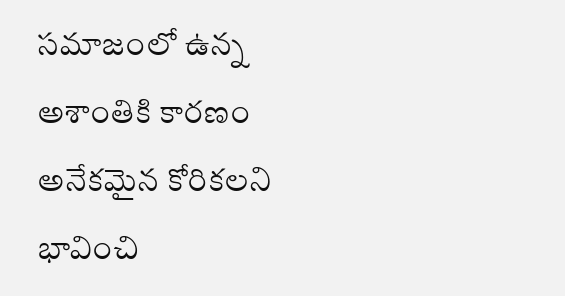సమాజంలో ఉన్న అశాంతికి కారణం అనేకమైన కోరికలని భావించి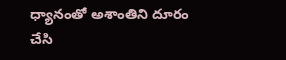ధ్యానంతో అశాంతిని దూరం చేసి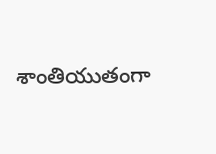శాంతియుతంగా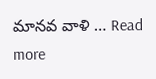మానవ వాళి … Read more